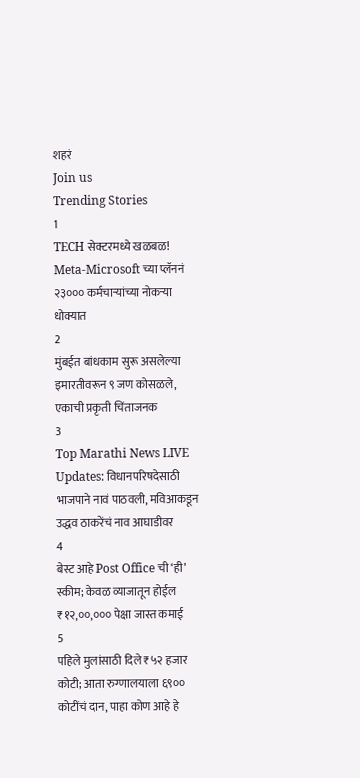शहरं
Join us
Trending Stories
1
TECH सेक्टरमध्ये खळबळ! Meta-Microsoft च्या प्लॅननं २३००० कर्मचाऱ्यांच्या नोकऱ्या धोक्यात
2
मुंबईत बांधकाम सुरू असलेल्या इमारतीवरून ९ जण कोसळले, एकाची प्रकृती चिंताजनक
3
Top Marathi News LIVE Updates: विधानपरिषदेसाठी भाजपाने नावं पाठवली, मविआकडून उद्धव ठाकरेंचं नाव आघाडीवर
4
बेस्ट आहे Post Office ची ‘ही’ स्कीम; केवळ व्याजातून होईल ₹१२,००,००० पेक्षा जास्त कमाई
5
पहिले मुलांसाठी दिले ₹५२ हजार कोटी; आता रुग्णालयाला ६९०० कोटींचं दान, पाहा कोण आहे हे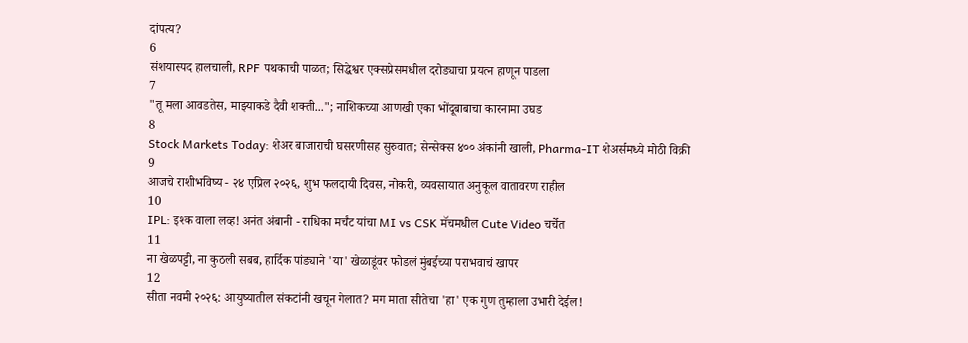दांपत्य?
6
संशयास्पद हालचाली, RPF पथकाची पाळत; सिद्धेश्वर एक्सप्रेसमधील दरोड्याचा प्रयत्न हाणून पाडला
7
"तू मला आवडतेस, माझ्याकडे दैवी शक्ती..."; नाशिकच्या आणखी एका भोंदूबाबाचा कारनामा उघड
8
Stock Markets Today: शेअर बाजाराची घसरणीसह सुरुवात; सेन्सेक्स ४०० अंकांनी खाली, Pharma-IT शेअर्समध्ये मोठी विक्री
9
आजचे राशीभविष्य - २४ एप्रिल २०२६, शुभ फलदायी दिवस, नोकरी, व्यवसायात अनुकूल वातावरण राहील
10
IPL: इश्क वाला लव्ह! अनंत अंबानी - राधिका मर्चंट यांचा MI vs CSK मॅचमधील Cute Video चर्चेत
11
ना खेळपट्टी, ना कुठली सबब, हार्दिक पांड्याने 'या' खेळाडूंवर फोडलं मुंबईच्या पराभवाचं खापर
12
सीता नवमी २०२६: आयुष्यातील संकटांनी खचून गेलात? मग माता सीतेचा 'हा' एक गुण तुम्हाला उभारी देईल!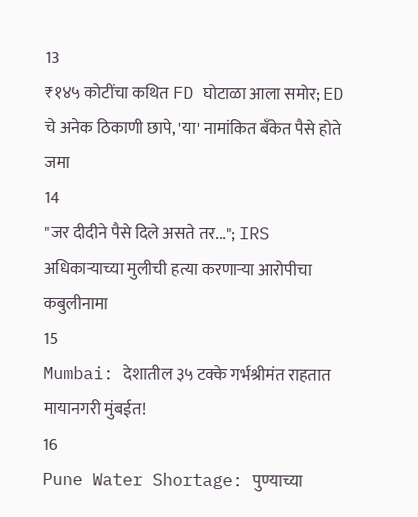13
₹१४५ कोटींचा कथित FD घोटाळा आला समोर; ED चे अनेक ठिकाणी छापे, 'या' नामांकित बँकेत पैसे होते जमा
14
"जर दीदीने पैसे दिले असते तर..."; IRS अधिकाऱ्याच्या मुलीची हत्या करणाऱ्या आरोपीचा कबुलीनामा
15
Mumbai: देशातील ३५ टक्के गर्भश्रीमंत राहतात मायानगरी मुंबईत!
16
Pune Water Shortage: पुण्याच्या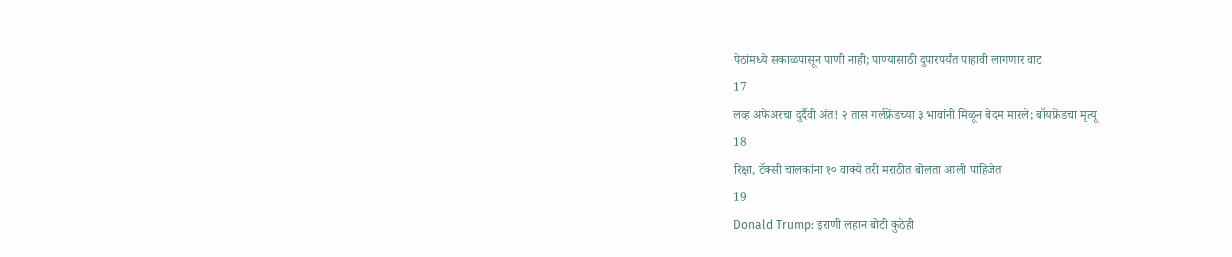पेठांमध्ये सकाळपासून पाणी नाही; पाण्यासाठी दुपारपर्यंत पाहावी लागणार वाट
17
लव्ह अफेअरचा दुर्दैवी अंत! २ तास गर्लफ्रेंडच्या ३ भावांनी मिळून बेदम मारले; बॉयफ्रेंडचा मृत्यू
18
रिक्षा, टॅक्सी चालकांना १० वाक्ये तरी मराठीत बोलता आली पाहिजेत
19
Donald Trump: इराणी लहान बोटी कुठेही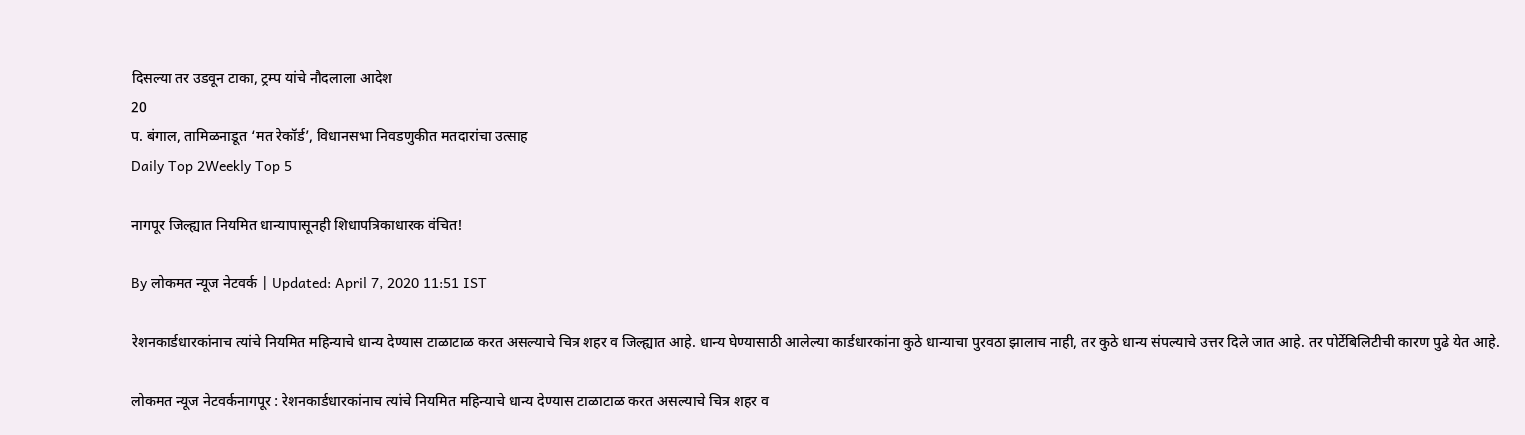दिसल्या तर उडवून टाका, ट्रम्प यांचे नौदलाला आदेश
20
प. बंगाल, तामिळनाडूत ‘मत रेकॉर्ड’, विधानसभा निवडणुकीत मतदारांचा उत्साह
Daily Top 2Weekly Top 5

नागपूर जिल्ह्यात नियमित धान्यापासूनही शिधापत्रिकाधारक वंचित!

By लोकमत न्यूज नेटवर्क | Updated: April 7, 2020 11:51 IST

रेशनकार्डधारकांनाच त्यांचे नियमित महिन्याचे धान्य देण्यास टाळाटाळ करत असल्याचे चित्र शहर व जिल्ह्यात आहे. धान्य घेण्यासाठी आलेल्या कार्डधारकांना कुठे धान्याचा पुरवठा झालाच नाही, तर कुठे धान्य संपल्याचे उत्तर दिले जात आहे. तर पोर्टेबिलिटीची कारण पुढे येत आहे.

लोकमत न्यूज नेटवर्कनागपूर : रेशनकार्डधारकांनाच त्यांचे नियमित महिन्याचे धान्य देण्यास टाळाटाळ करत असल्याचे चित्र शहर व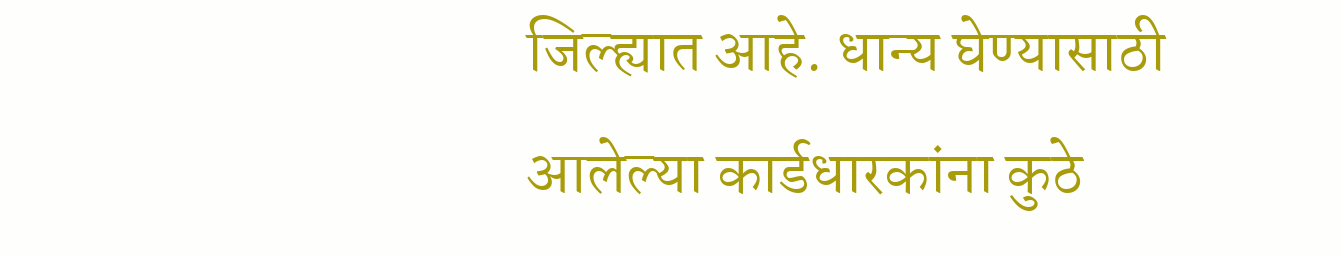जिल्ह्यात आहे. धान्य घेण्यासाठी आलेल्या कार्डधारकांना कुठे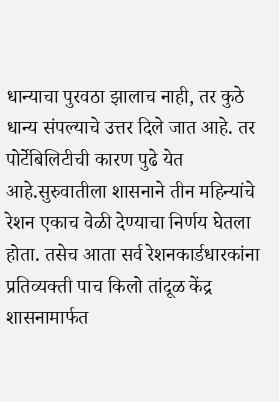धान्याचा पुरवठा झालाच नाही, तर कुठे धान्य संपल्याचे उत्तर दिले जात आहे. तर पोर्टेबिलिटीची कारण पुढे येत आहे.सुरुवातीला शासनाने तीन महिन्यांचे रेशन एकाच वेळी देण्याचा निर्णय घेतला होता. तसेच आता सर्व रेशनकार्डधारकांना प्रतिव्यक्ती पाच किलो तांदूळ केंद्र शासनामार्फत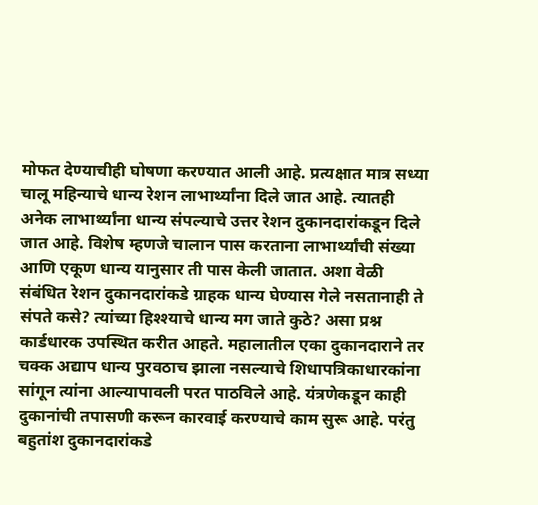मोफत देण्याचीही घोषणा करण्यात आली आहे. प्रत्यक्षात मात्र सध्या चालू महिन्याचे धान्य रेशन लाभार्थ्यांना दिले जात आहे. त्यातही अनेक लाभार्थ्यांना धान्य संपल्याचे उत्तर रेशन दुकानदारांकडून दिले जात आहे. विशेष म्हणजे चालान पास करताना लाभार्थ्यांची संख्या आणि एकूण धान्य यानुसार ती पास केली जातात. अशा वेळी संबंधित रेशन दुकानदारांकडे ग्राहक धान्य घेण्यास गेले नसतानाही ते संपते कसे? त्यांच्या हिश्श्याचे धान्य मग जाते कुठे? असा प्रश्न कार्डधारक उपस्थित करीत आहते. महालातील एका दुकानदाराने तर चक्क अद्याप धान्य पुरवठाच झाला नसल्याचे शिधापत्रिकाधारकांना सांगून त्यांना आल्यापावली परत पाठविले आहे. यंत्रणेकडून काही दुकानांची तपासणी करून कारवाई करण्याचे काम सुरू आहे. परंतु बहुतांश दुकानदारांकडे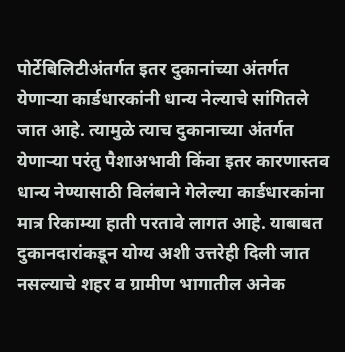पोर्टेबिलिटीअंतर्गत इतर दुकानांच्या अंतर्गत येणाऱ्या कार्डधारकांनी धान्य नेल्याचे सांगितले जात आहे. त्यामुळे त्याच दुकानाच्या अंतर्गत येणाऱ्या परंतु पैशाअभावी किंवा इतर कारणास्तव धान्य नेण्यासाठी विलंबाने गेलेल्या कार्डधारकांना मात्र रिकाम्या हाती परतावे लागत आहे. याबाबत दुकानदारांकडून योग्य अशी उत्तरेही दिली जात नसल्याचे शहर व ग्रामीण भागातील अनेक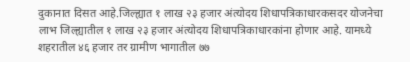दुकानात दिसत आहे.जिल्ह्यात १ लाख २३ हजार अंत्योदय शिधापत्रिकाधारकसदर योजनेचा लाभ जिल्ह्यातील १ लाख २३ हजार अंत्योदय शिधापत्रिकाधारकांना होणार आहे. यामध्ये शहरातील ४६ हजार तर ग्रामीण भागातील ७७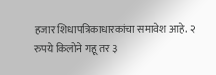हजार शिधापत्रिकाधारकांचा समावेश आहे. २ रुपये किलोने गहू तर ३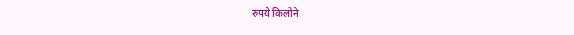रुपये किलोने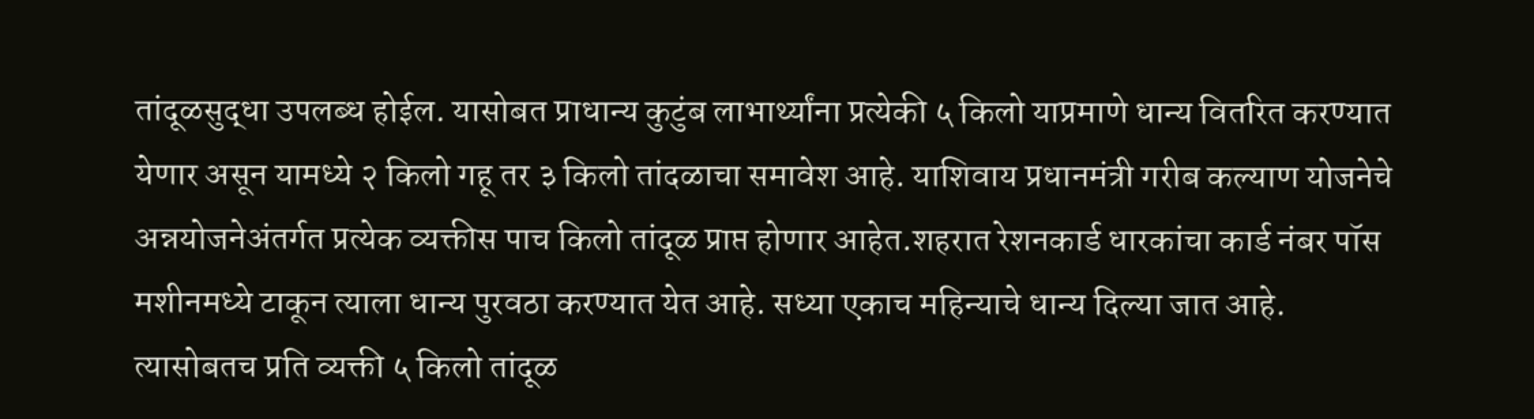तांदूळसुद्धा उपलब्ध होईल. यासोबत प्राधान्य कुटुंब लाभार्थ्यांना प्रत्येकी ५ किलो याप्रमाणे धान्य वितरित करण्यात येणार असून यामध्ये २ किलो गहू तर ३ किलो तांदळाचा समावेश आहे. याशिवाय प्रधानमंत्री गरीब कल्याण योजनेचे अन्नयोजनेअंतर्गत प्रत्येक व्यक्तीस पाच किलो तांदूळ प्राप्त होणार आहेत.शहरात रेशनकार्ड धारकांचा कार्ड नंबर पॉस मशीनमध्ये टाकून त्याला धान्य पुरवठा करण्यात येत आहे. सध्या एकाच महिन्याचे धान्य दिल्या जात आहे. त्यासोबतच प्रति व्यक्ती ५ किलो तांदूळ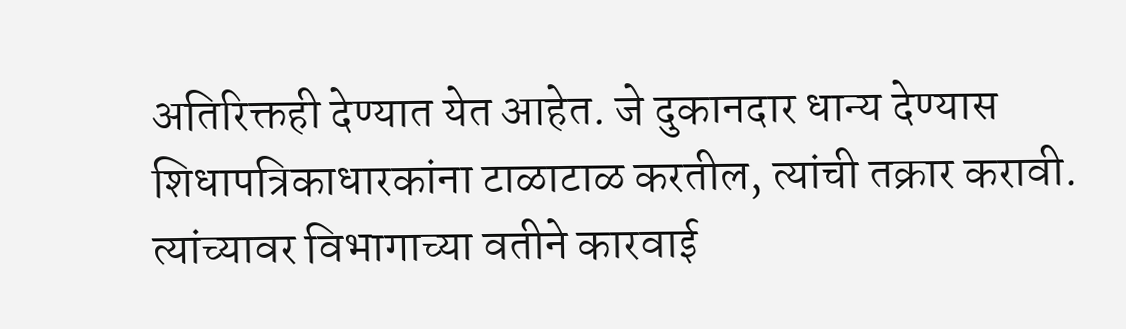अतिरिक्तही देण्यात येत आहेत. जे दुकानदार धान्य देण्यास शिधापत्रिकाधारकांना टाळाटाळ करतील, त्यांची तक्रार करावी. त्यांच्यावर विभागाच्या वतीने कारवाई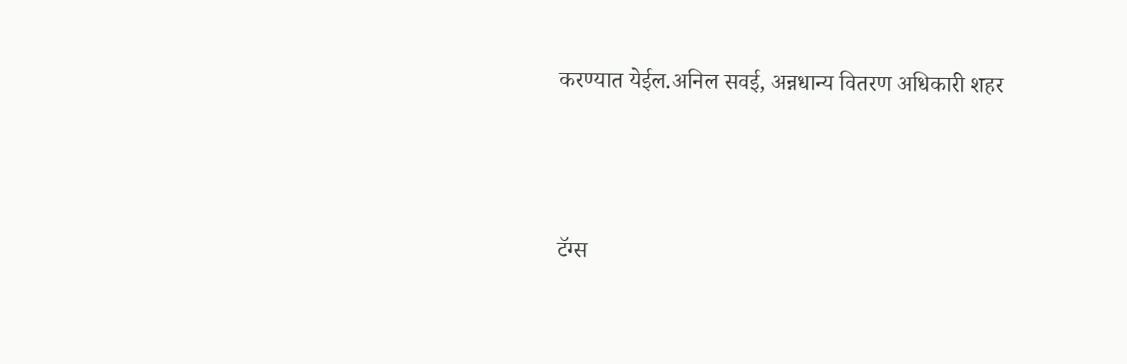करण्यात येईल.अनिल सवई, अन्नधान्य वितरण अधिकारी शहर



टॅग्स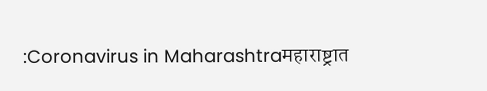:Coronavirus in Maharashtraमहाराष्ट्रात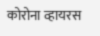कोरोना व्हायरस